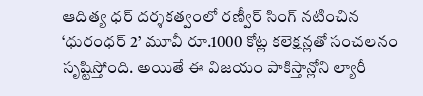ఆదిత్య ధర్ దర్శకత్వంలో రణ్వీర్ సింగ్ నటించిన ‘ధురంధర్ 2’ మూవీ రూ.1000 కోట్ల కలెక్షన్లతో సంచలనం సృష్టిస్తోంది. అయితే ఈ విజయం పాకిస్తాన్లోని ల్యారీ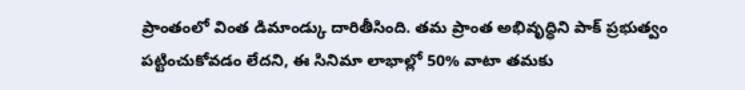ప్రాంతంలో వింత డిమాండ్కు దారితీసింది. తమ ప్రాంత అభివృద్ధిని పాక్ ప్రభుత్వం పట్టించుకోవడం లేదని, ఈ సినిమా లాభాల్లో 50% వాటా తమకు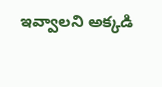ఇవ్వాలని అక్కడి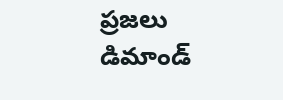ప్రజలు డిమాండ్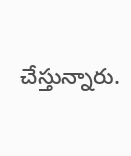చేస్తున్నారు.